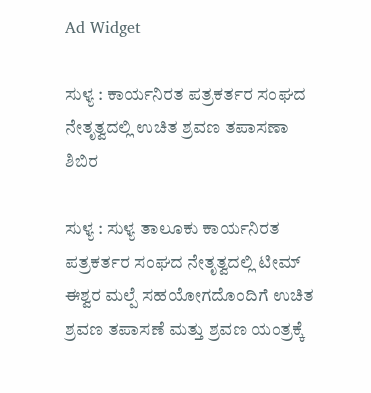Ad Widget

ಸುಳ್ಯ : ಕಾರ್ಯನಿರತ ಪತ್ರಕರ್ತರ ಸಂಘದ ನೇತೃತ್ವದಲ್ಲಿ ಉಚಿತ ಶ್ರವಣ ತಪಾಸಣಾ ಶಿಬಿರ

ಸುಳ್ಯ : ಸುಳ್ಯ ತಾಲೂಕು ಕಾರ್ಯನಿರತ ಪತ್ರಕರ್ತರ ಸಂಘದ ನೇತೃತ್ವದಲ್ಲಿ ಟೀಮ್ ಈಶ್ವರ ಮಲ್ಪೆ ಸಹಯೋಗದೊಂದಿಗೆ ಉಚಿತ ಶ್ರವಣ ತಪಾಸಣೆ ಮತ್ತು ಶ್ರವಣ ಯಂತ್ರಕ್ಕೆ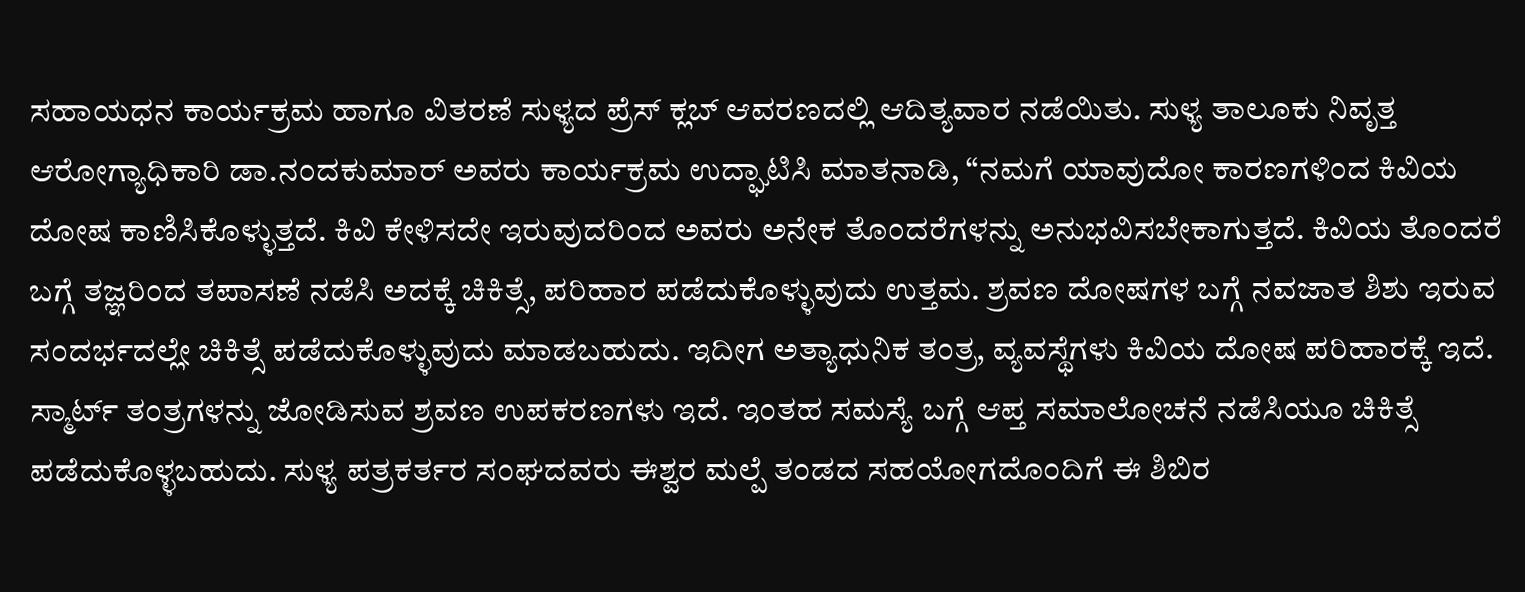ಸಹಾಯಧನ ಕಾರ್ಯಕ್ರಮ ಹಾಗೂ ವಿತರಣೆ ಸುಳ್ಯದ ಪ್ರೆಸ್ ಕ್ಲಬ್ ಆವರಣದಲ್ಲಿ ಆದಿತ್ಯವಾರ ನಡೆಯಿತು. ಸುಳ್ಯ ತಾಲೂಕು ನಿವೃತ್ತ ಆರೋಗ್ಯಾಧಿಕಾರಿ ಡಾ.ನಂದಕುಮಾರ್ ಅವರು ಕಾರ್ಯಕ್ರಮ ಉದ್ಘಾಟಿಸಿ ಮಾತನಾಡಿ, “ನಮಗೆ ಯಾವುದೋ ಕಾರಣಗಳಿಂದ ಕಿವಿಯ ದೋಷ ಕಾಣಿಸಿಕೊಳ್ಳುತ್ತದೆ. ಕಿವಿ ಕೇಳಿಸದೇ ಇರುವುದರಿಂದ ಅವರು ಅನೇಕ ತೊಂದರೆಗಳನ್ನು ಅನುಭವಿಸಬೇಕಾಗುತ್ತದೆ. ಕಿವಿಯ ತೊಂದರೆ ಬಗ್ಗೆ ತಜ್ಞರಿಂದ ತಪಾಸಣೆ ನಡೆಸಿ ಅದಕ್ಕೆ ಚಿಕಿತ್ಸೆ, ಪರಿಹಾರ ಪಡೆದುಕೊಳ್ಳುವುದು ಉತ್ತಮ. ಶ್ರವಣ ದೋಷಗಳ ಬಗ್ಗೆ ನವಜಾತ ಶಿಶು ಇರುವ ಸಂದರ್ಭದಲ್ಲೇ ಚಿಕಿತ್ಸೆ ಪಡೆದುಕೊಳ್ಳುವುದು ಮಾಡಬಹುದು. ಇದೀಗ ಅತ್ಯಾಧುನಿಕ ತಂತ್ರ, ವ್ಯವಸ್ಥೆಗಳು ಕಿವಿಯ ದೋಷ ಪರಿಹಾರಕ್ಕೆ ಇದೆ. ಸ್ಮಾರ್ಟ್ ತಂತ್ರಗಳನ್ನು ಜೋಡಿಸುವ ಶ್ರವಣ ಉಪಕರಣಗಳು ಇದೆ. ಇಂತಹ ಸಮಸ್ಯೆ ಬಗ್ಗೆ ಆಪ್ತ ಸಮಾಲೋಚನೆ ನಡೆಸಿಯೂ ಚಿಕಿತ್ಸೆ ಪಡೆದುಕೊಳ್ಳಬಹುದು. ಸುಳ್ಯ ಪತ್ರಕರ್ತರ ಸಂಘದವರು ಈಶ್ವರ ಮಲ್ಪೆ ತಂಡದ ಸಹಯೋಗದೊಂದಿಗೆ ಈ ಶಿಬಿರ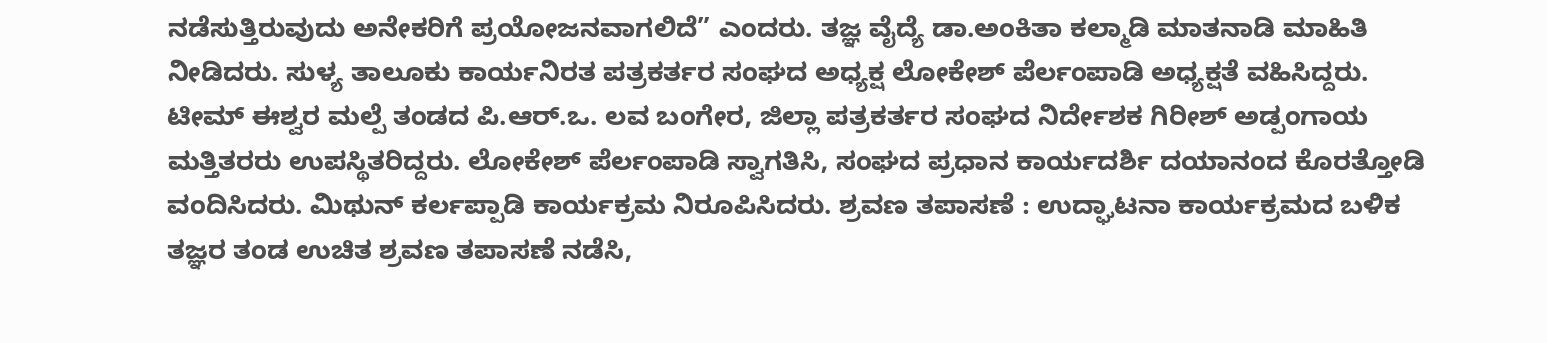ನಡೆಸುತ್ತಿರುವುದು ಅನೇಕರಿಗೆ ಪ್ರಯೋಜನವಾಗಲಿದೆ” ಎಂದರು. ತಜ್ಞ ವೈದ್ಯೆ ಡಾ.ಅಂಕಿತಾ ಕಲ್ಮಾಡಿ ಮಾತನಾಡಿ ಮಾಹಿತಿ ನೀಡಿದರು. ಸುಳ್ಯ ತಾಲೂಕು ಕಾರ್ಯನಿರತ ಪತ್ರಕರ್ತರ ಸಂಘದ ಅಧ್ಯಕ್ಷ ಲೋಕೇಶ್ ಪೆರ್ಲಂಪಾಡಿ ಅಧ್ಯಕ್ಷತೆ ವಹಿಸಿದ್ದರು. ಟೀಮ್ ಈಶ್ವರ ಮಲ್ಪೆ ತಂಡದ ಪಿ.ಆರ್.ಒ. ಲವ ಬಂಗೇರ, ಜಿಲ್ಲಾ ಪತ್ರಕರ್ತರ ಸಂಘದ ನಿರ್ದೇಶಕ ಗಿರೀಶ್ ಅಡ್ಪಂಗಾಯ ಮತ್ತಿತರರು ಉಪಸ್ಥಿತರಿದ್ದರು. ಲೋಕೇಶ್ ಪೆರ್ಲಂಪಾಡಿ ಸ್ವಾಗತಿಸಿ, ಸಂಘದ ಪ್ರಧಾನ ಕಾರ್ಯದರ್ಶಿ ದಯಾನಂದ ಕೊರತ್ತೋಡಿ ವಂದಿಸಿದರು‌. ಮಿಥುನ್ ಕರ್ಲಪ್ಪಾಡಿ ಕಾರ್ಯಕ್ರಮ ನಿರೂಪಿಸಿದರು. ಶ್ರವಣ ತಪಾಸಣೆ : ಉದ್ಘಾಟನಾ ಕಾರ್ಯಕ್ರಮದ ಬಳಿಕ ತಜ್ಞರ ತಂಡ ಉಚಿತ ಶ್ರವಣ ತಪಾಸಣೆ ನಡೆಸಿ,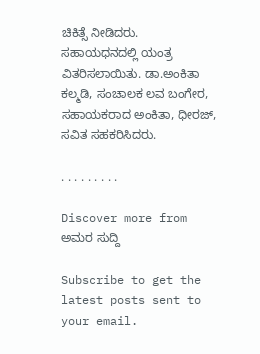ಚಿಕಿತ್ಸೆ ನೀಡಿದರು. ಸಹಾಯಧನದಲ್ಲಿ ಯಂತ್ರ ವಿತರಿಸಲಾಯಿತು. ಡಾ.ಅಂಕಿತಾ ಕಲ್ಮಡಿ, ಸಂಚಾಲಕ ಲವ ಬಂಗೇರ, ಸಹಾಯಕರಾದ ಅಂಕಿತಾ, ಧೀರಜ್, ಸವಿತ ಸಹಕರಿಸಿದರು.

. . . . . . . . .

Discover more from ಅಮರ ಸುದ್ದಿ

Subscribe to get the latest posts sent to your email.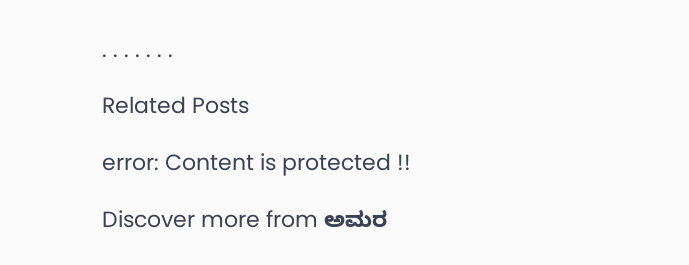. . . . . . .

Related Posts

error: Content is protected !!

Discover more from ಅಮರ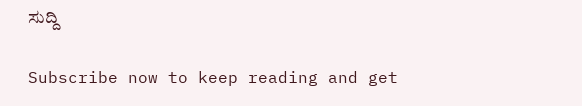ಸುದ್ದಿ

Subscribe now to keep reading and get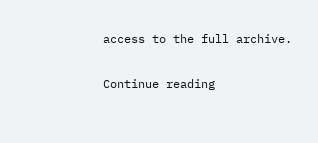access to the full archive.

Continue reading